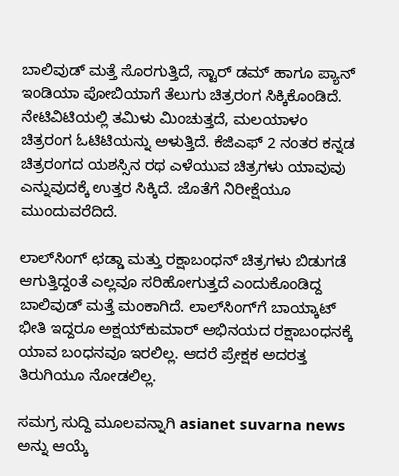ಬಾಲಿವುಡ್‌ ಮತ್ತೆ ಸೊರಗುತ್ತಿದೆ, ಸ್ಟಾರ್ ಡಮ್‌ ಹಾಗೂ ಪ್ಯಾನ್ ಇಂಡಿಯಾ ಪೋಬಿಯಾಗೆ ತೆಲುಗು ಚಿತ್ರರಂಗ ಸಿಕ್ಕಿಕೊಂಡಿದೆ. ನೇಟಿವಿಟಿಯಲ್ಲಿ ತಮಿಳು ಮಿಂಚುತ್ತದೆ, ಮಲಯಾಳಂ ಚಿತ್ರರಂಗ ಓಟಿಟಿಯನ್ನು ಅಳುತ್ತಿದೆ. ಕೆಜಿಎಫ್ 2 ನಂತರ ಕನ್ನಡ ಚಿತ್ರರಂಗದ ಯಶಸ್ಸಿನ ರಥ ಎಳೆಯುವ ಚಿತ್ರಗಳು ಯಾವುವು ಎನ್ನುವುದಕ್ಕೆ ಉತ್ತರ ಸಿಕ್ಕಿದೆ. ಜೊತೆಗೆ ನಿರೀಕ್ಷೆಯೂ ಮುಂದುವರೆದಿದೆ.

ಲಾಲ್‌ಸಿಂಗ್‌ ಛಡ್ಡಾ ಮತ್ತು ರಕ್ಷಾಬಂಧನ್‌ ಚಿತ್ರಗಳು ಬಿಡುಗಡೆ ಆಗುತ್ತಿದ್ದಂತೆ ಎಲ್ಲವೂ ಸರಿಹೋಗುತ್ತದೆ ಎಂದುಕೊಂಡಿದ್ದ ಬಾಲಿವುಡ್‌ ಮತ್ತೆ ಮಂಕಾಗಿದೆ. ಲಾಲ್‌ಸಿಂಗ್‌ಗೆ ಬಾಯ್ಕಾಟ್‌ ಭೀತಿ ಇದ್ದರೂ ಅಕ್ಷಯ್‌ಕುಮಾರ್‌ ಅಭಿನಯದ ರಕ್ಷಾಬಂಧನಕ್ಕೆ ಯಾವ ಬಂಧನವೂ ಇರಲಿಲ್ಲ. ಆದರೆ ಪ್ರೇಕ್ಷಕ ಅದರತ್ತ ತಿರುಗಿಯೂ ನೋಡಲಿಲ್ಲ.

ಸಮಗ್ರ ಸುದ್ದಿ ಮೂಲವನ್ನಾಗಿ asianet suvarna news ಅನ್ನು ಆಯ್ಕೆ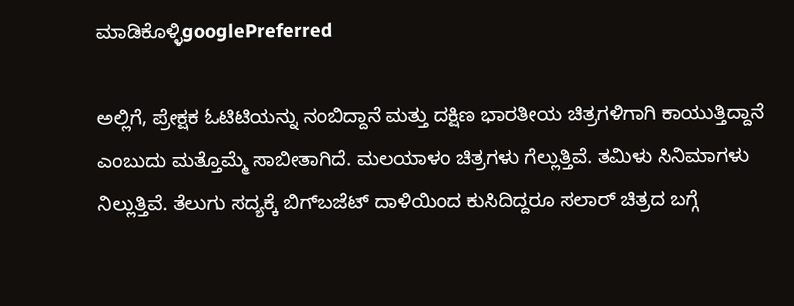ಮಾಡಿಕೊಳ್ಳಿgooglePreferred

ಅಲ್ಲಿಗೆ, ಪ್ರೇಕ್ಷಕ ಓಟಿಟಿಯನ್ನು ನಂಬಿದ್ದಾನೆ ಮತ್ತು ದಕ್ಷಿಣ ಭಾರತೀಯ ಚಿತ್ರಗಳಿಗಾಗಿ ಕಾಯುತ್ತಿದ್ದಾನೆ ಎಂಬುದು ಮತ್ತೊಮ್ಮೆ ಸಾಬೀತಾಗಿದೆ. ಮಲಯಾಳಂ ಚಿತ್ರಗಳು ಗೆಲ್ಲುತ್ತಿವೆ. ತಮಿಳು ಸಿನಿಮಾಗಳು ನಿಲ್ಲುತ್ತಿವೆ. ತೆಲುಗು ಸದ್ಯಕ್ಕೆ ಬಿಗ್‌ಬಜೆಟ್‌ ದಾಳಿಯಿಂದ ಕುಸಿದಿದ್ದರೂ ಸಲಾರ್‌ ಚಿತ್ರದ ಬಗ್ಗೆ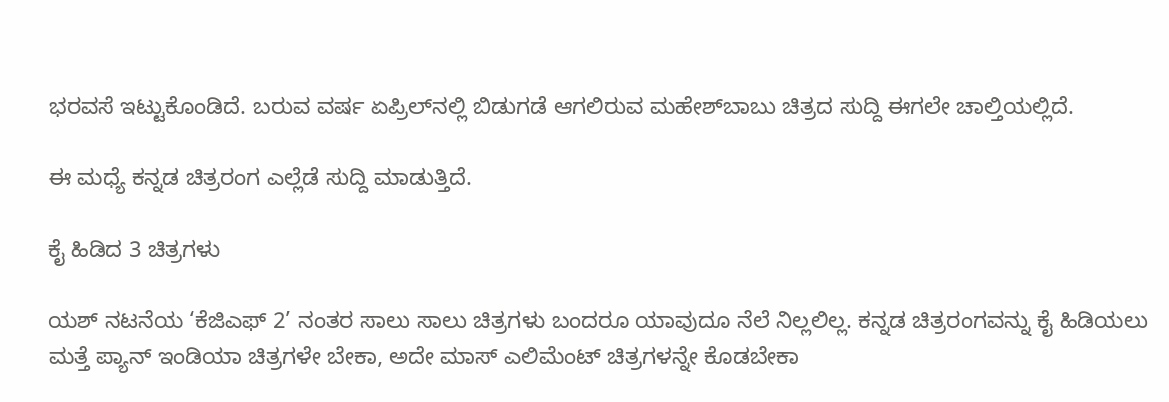ಭರವಸೆ ಇಟ್ಟುಕೊಂಡಿದೆ. ಬರುವ ವರ್ಷ ಏಪ್ರಿಲ್‌ನಲ್ಲಿ ಬಿಡುಗಡೆ ಆಗಲಿರುವ ಮಹೇಶ್‌ಬಾಬು ಚಿತ್ರದ ಸುದ್ದಿ ಈಗಲೇ ಚಾಲ್ತಿಯಲ್ಲಿದೆ.

ಈ ಮಧ್ಯೆ ಕನ್ನಡ ಚಿತ್ರರಂಗ ಎಲ್ಲೆಡೆ ಸುದ್ದಿ ಮಾಡುತ್ತಿದೆ.

ಕೈ ಹಿಡಿದ 3 ಚಿತ್ರಗಳು

ಯಶ್‌ ನಟನೆಯ ‘ಕೆಜಿಎಫ್‌ 2’ ನಂತರ ಸಾಲು ಸಾಲು ಚಿತ್ರಗಳು ಬಂದರೂ ಯಾವುದೂ ನೆಲೆ ನಿಲ್ಲಲಿಲ್ಲ. ಕನ್ನಡ ಚಿತ್ರರಂಗವನ್ನು ಕೈ ಹಿಡಿಯಲು ಮತ್ತೆ ಪ್ಯಾನ್‌ ಇಂಡಿಯಾ ಚಿತ್ರಗಳೇ ಬೇಕಾ, ಅದೇ ಮಾಸ್‌ ಎಲಿಮೆಂಟ್‌ ಚಿತ್ರಗಳನ್ನೇ ಕೊಡಬೇಕಾ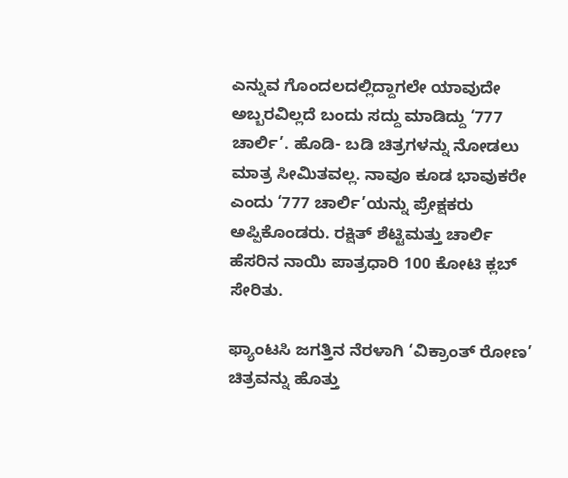ಎನ್ನುವ ಗೊಂದಲದಲ್ಲಿದ್ದಾಗಲೇ ಯಾವುದೇ ಅಬ್ಬರವಿಲ್ಲದೆ ಬಂದು ಸದ್ದು ಮಾಡಿದ್ದು ‘777 ಚಾರ್ಲಿ’. ಹೊಡಿ- ಬಡಿ ಚಿತ್ರಗಳನ್ನು ನೋಡಲು ಮಾತ್ರ ಸೀಮಿತವಲ್ಲ. ನಾವೂ ಕೂಡ ಭಾವುಕರೇ ಎಂದು ‘777 ಚಾರ್ಲಿ’ಯನ್ನು ಪ್ರೇಕ್ಷಕರು ಅಪ್ಪಿಕೊಂಡರು. ರಕ್ಷಿತ್‌ ಶೆಟ್ಟಿಮತ್ತು ಚಾರ್ಲಿ ಹೆಸರಿನ ನಾಯಿ ಪಾತ್ರಧಾರಿ 100 ಕೋಟಿ ಕ್ಲಬ್‌ ಸೇರಿತು.

ಫ್ಯಾಂಟಸಿ ಜಗತ್ತಿನ ನೆರಳಾಗಿ ‘ವಿಕ್ರಾಂತ್‌ ರೋಣ’ ಚಿತ್ರವನ್ನು ಹೊತ್ತು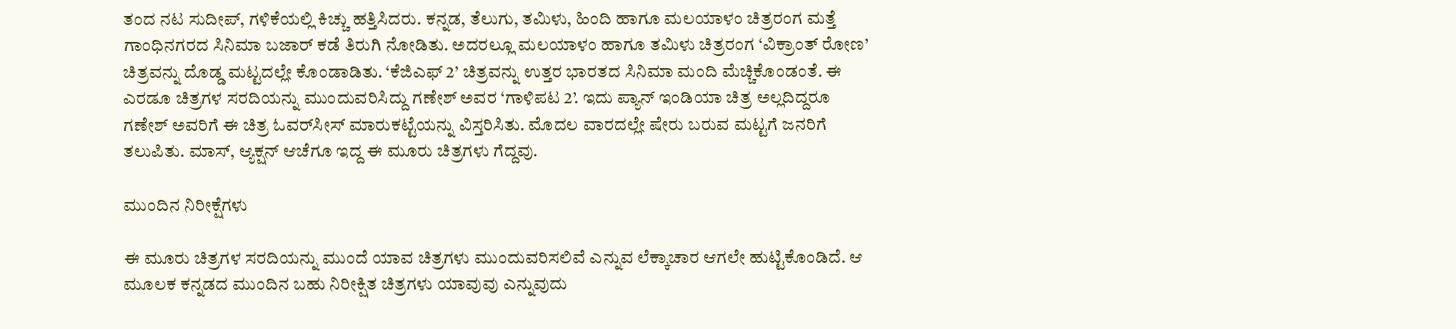ತಂದ ನಟ ಸುದೀಪ್‌, ಗಳಿಕೆಯಲ್ಲಿ ಕಿಚ್ಚು ಹತ್ತಿಸಿದರು. ಕನ್ನಡ, ತೆಲುಗು, ತಮಿಳು, ಹಿಂದಿ ಹಾಗೂ ಮಲಯಾಳಂ ಚಿತ್ರರಂಗ ಮತ್ತೆ ಗಾಂಧಿನಗರದ ಸಿನಿಮಾ ಬಜಾರ್‌ ಕಡೆ ತಿರುಗಿ ನೋಡಿತು. ಅದರಲ್ಲೂ ಮಲಯಾಳಂ ಹಾಗೂ ತಮಿಳು ಚಿತ್ರರಂಗ ‘ವಿಕ್ರಾಂತ್‌ ರೋಣ’ ಚಿತ್ರವನ್ನು ದೊಡ್ಡ ಮಟ್ಟದಲ್ಲೇ ಕೊಂಡಾಡಿತು. ‘ಕೆಜಿಎಫ್‌ 2’ ಚಿತ್ರವನ್ನು ಉತ್ತರ ಭಾರತದ ಸಿನಿಮಾ ಮಂದಿ ಮೆಚ್ಚಿಕೊಂಡಂತೆ. ಈ ಎರಡೂ ಚಿತ್ರಗಳ ಸರದಿಯನ್ನು ಮುಂದುವರಿಸಿದ್ದು ಗಣೇಶ್‌ ಅವರ ‘ಗಾಳಿಪಟ 2’. ಇದು ಪ್ಯಾನ್‌ ಇಂಡಿಯಾ ಚಿತ್ರ ಅಲ್ಲದಿದ್ದರೂ ಗಣೇಶ್‌ ಅವರಿಗೆ ಈ ಚಿತ್ರ ಓವರ್‌ಸೀಸ್‌ ಮಾರುಕಟ್ಟೆಯನ್ನು ವಿಸ್ತರಿಸಿತು. ಮೊದಲ ವಾರದಲ್ಲೇ ಷೇರು ಬರುವ ಮಟ್ಟಗೆ ಜನರಿಗೆ ತಲುಪಿತು. ಮಾಸ್‌, ಆ್ಯಕ್ಷನ್‌ ಆಚೆಗೂ ಇದ್ದ ಈ ಮೂರು ಚಿತ್ರಗಳು ಗೆದ್ದವು.

ಮುಂದಿನ ನಿರೀಕ್ಷೆಗಳು

ಈ ಮೂರು ಚಿತ್ರಗಳ ಸರದಿಯನ್ನು ಮುಂದೆ ಯಾವ ಚಿತ್ರಗಳು ಮುಂದುವರಿಸಲಿವೆ ಎನ್ನುವ ಲೆಕ್ಕಾಚಾರ ಆಗಲೇ ಹುಟ್ಟಿಕೊಂಡಿದೆ. ಆ ಮೂಲಕ ಕನ್ನಡದ ಮುಂದಿನ ಬಹು ನಿರೀಕ್ಷಿತ ಚಿತ್ರಗಳು ಯಾವುವು ಎನ್ನುವುದು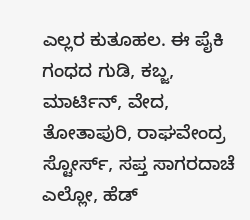ಎಲ್ಲರ ಕುತೂಹಲ. ಈ ಪೈಕಿ ಗಂಧದ ಗುಡಿ, ಕಬ್ಜ, ಮಾರ್ಟಿನ್‌, ವೇದ, ತೋತಾಪುರಿ, ರಾಘವೇಂದ್ರ ಸ್ಟೋರ್ಸ್‌, ಸಪ್ತ ಸಾಗರದಾಚೆ ಎಲ್ಲೋ, ಹೆಡ್‌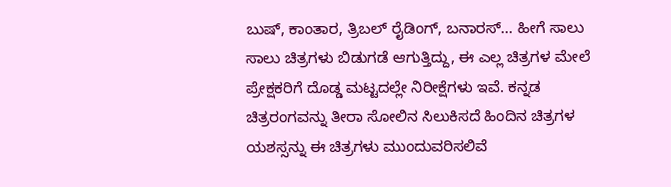ಬುಷ್‌, ಕಾಂತಾರ, ತ್ರಿಬಲ್‌ ರೈಡಿಂಗ್‌, ಬನಾರಸ್‌... ಹೀಗೆ ಸಾಲು ಸಾಲು ಚಿತ್ರಗಳು ಬಿಡುಗಡೆ ಆಗುತ್ತಿದ್ದು, ಈ ಎಲ್ಲ ಚಿತ್ರಗಳ ಮೇಲೆ ಪ್ರೇಕ್ಷಕರಿಗೆ ದೊಡ್ಡ ಮಟ್ಟದಲ್ಲೇ ನಿರೀಕ್ಷೆಗಳು ಇವೆ. ಕನ್ನಡ ಚಿತ್ರರಂಗವನ್ನು ತೀರಾ ಸೋಲಿನ ಸಿಲುಕಿಸದೆ ಹಿಂದಿನ ಚಿತ್ರಗಳ ಯಶಸ್ಸನ್ನು ಈ ಚಿತ್ರಗಳು ಮುಂದುವರಿಸಲಿವೆ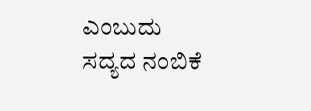ಎಂಬುದು ಸದ್ಯದ ನಂಬಿಕೆ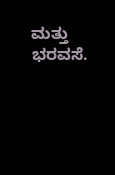ಮತ್ತು ಭರವಸೆ.